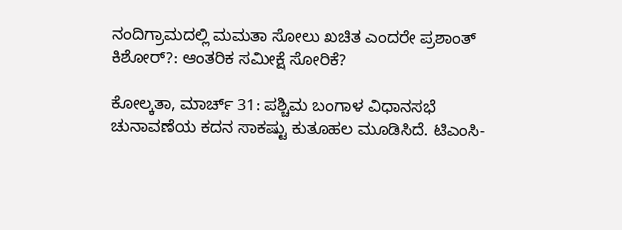ನಂದಿಗ್ರಾಮದಲ್ಲಿ ಮಮತಾ ಸೋಲು ಖಚಿತ ಎಂದರೇ ಪ್ರಶಾಂತ್ ಕಿಶೋರ್?: ಆಂತರಿಕ ಸಮೀಕ್ಷೆ ಸೋರಿಕೆ?

ಕೋಲ್ಕತಾ, ಮಾರ್ಚ್ 31: ಪಶ್ಚಿಮ ಬಂಗಾಳ ವಿಧಾನಸಭೆ ಚುನಾವಣೆಯ ಕದನ ಸಾಕಷ್ಟು ಕುತೂಹಲ ಮೂಡಿಸಿದೆ. ಟಿಎಂಸಿ-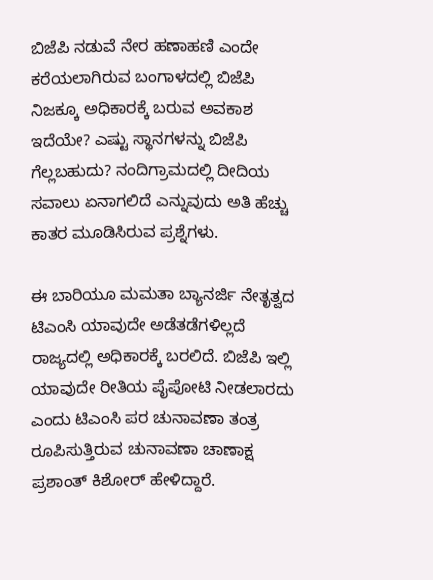ಬಿಜೆಪಿ ನಡುವೆ ನೇರ ಹಣಾಹಣಿ ಎಂದೇ ಕರೆಯಲಾಗಿರುವ ಬಂಗಾಳದಲ್ಲಿ ಬಿಜೆಪಿ ನಿಜಕ್ಕೂ ಅಧಿಕಾರಕ್ಕೆ ಬರುವ ಅವಕಾಶ ಇದೆಯೇ? ಎಷ್ಟು ಸ್ಥಾನಗಳನ್ನು ಬಿಜೆಪಿ ಗೆಲ್ಲಬಹುದು? ನಂದಿಗ್ರಾಮದಲ್ಲಿ ದೀದಿಯ ಸವಾಲು ಏನಾಗಲಿದೆ ಎನ್ನುವುದು ಅತಿ ಹೆಚ್ಚು ಕಾತರ ಮೂಡಿಸಿರುವ ಪ್ರಶ್ನೆಗಳು.

ಈ ಬಾರಿಯೂ ಮಮತಾ ಬ್ಯಾನರ್ಜಿ ನೇತೃತ್ವದ ಟಿಎಂಸಿ ಯಾವುದೇ ಅಡೆತಡೆಗಳಿಲ್ಲದೆ ರಾಜ್ಯದಲ್ಲಿ ಅಧಿಕಾರಕ್ಕೆ ಬರಲಿದೆ. ಬಿಜೆಪಿ ಇಲ್ಲಿ ಯಾವುದೇ ರೀತಿಯ ಪೈಪೋಟಿ ನೀಡಲಾರದು ಎಂದು ಟಿಎಂಸಿ ಪರ ಚುನಾವಣಾ ತಂತ್ರ ರೂಪಿಸುತ್ತಿರುವ ಚುನಾವಣಾ ಚಾಣಾಕ್ಷ ಪ್ರಶಾಂತ್ ಕಿಶೋರ್ ಹೇಳಿದ್ದಾರೆ.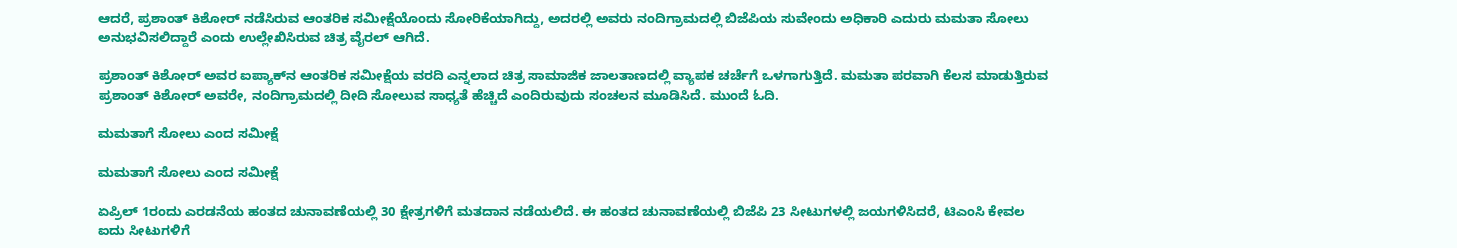ಆದರೆ, ಪ್ರಶಾಂತ್ ಕಿಶೋರ್ ನಡೆಸಿರುವ ಆಂತರಿಕ ಸಮೀಕ್ಷೆಯೊಂದು ಸೋರಿಕೆಯಾಗಿದ್ದು, ಅದರಲ್ಲಿ ಅವರು ನಂದಿಗ್ರಾಮದಲ್ಲಿ ಬಿಜೆಪಿಯ ಸುವೇಂದು ಅಧಿಕಾರಿ ಎದುರು ಮಮತಾ ಸೋಲು ಅನುಭವಿಸಲಿದ್ದಾರೆ ಎಂದು ಉಲ್ಲೇಖಿಸಿರುವ ಚಿತ್ರ ವೈರಲ್ ಆಗಿದೆ.

ಪ್ರಶಾಂತ್ ಕಿಶೋರ್ ಅವರ ಐಪ್ಯಾಕ್‌ನ ಆಂತರಿಕ ಸಮೀಕ್ಷೆಯ ವರದಿ ಎನ್ನಲಾದ ಚಿತ್ರ ಸಾಮಾಜಿಕ ಜಾಲತಾಣದಲ್ಲಿ ವ್ಯಾಪಕ ಚರ್ಚೆಗೆ ಒಳಗಾಗುತ್ತಿದೆ. ಮಮತಾ ಪರವಾಗಿ ಕೆಲಸ ಮಾಡುತ್ತಿರುವ ಪ್ರಶಾಂತ್ ಕಿಶೋರ್ ಅವರೇ, ನಂದಿಗ್ರಾಮದಲ್ಲಿ ದೀದಿ ಸೋಲುವ ಸಾಧ್ಯತೆ ಹೆಚ್ಚಿದೆ ಎಂದಿರುವುದು ಸಂಚಲನ ಮೂಡಿಸಿದೆ. ಮುಂದೆ ಓದಿ.

ಮಮತಾಗೆ ಸೋಲು ಎಂದ ಸಮೀಕ್ಷೆ

ಮಮತಾಗೆ ಸೋಲು ಎಂದ ಸಮೀಕ್ಷೆ

ಏಪ್ರಿಲ್ 1ರಂದು ಎರಡನೆಯ ಹಂತದ ಚುನಾವಣೆಯಲ್ಲಿ 30 ಕ್ಷೇತ್ರಗಳಿಗೆ ಮತದಾನ ನಡೆಯಲಿದೆ. ಈ ಹಂತದ ಚುನಾವಣೆಯಲ್ಲಿ ಬಿಜೆಪಿ 23 ಸೀಟುಗಳಲ್ಲಿ ಜಯಗಳಿಸಿದರೆ, ಟಿಎಂಸಿ ಕೇವಲ ಐದು ಸೀಟುಗಳಿಗೆ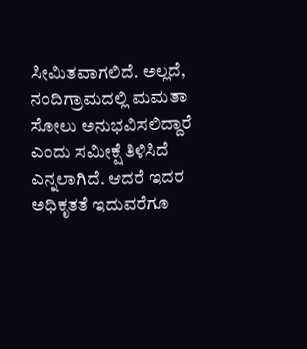ಸೀಮಿತವಾಗಲಿದೆ. ಅಲ್ಲದೆ, ನಂದಿಗ್ರಾಮದಲ್ಲಿ ಮಮತಾ ಸೋಲು ಅನುಭವಿಸಲಿದ್ದಾರೆ ಎಂದು ಸಮೀಕ್ಷೆ ತಿಳಿಸಿದೆ ಎನ್ನಲಾಗಿದೆ. ಆದರೆ ಇದರ ಅಧಿಕೃತತೆ ಇದುವರೆಗೂ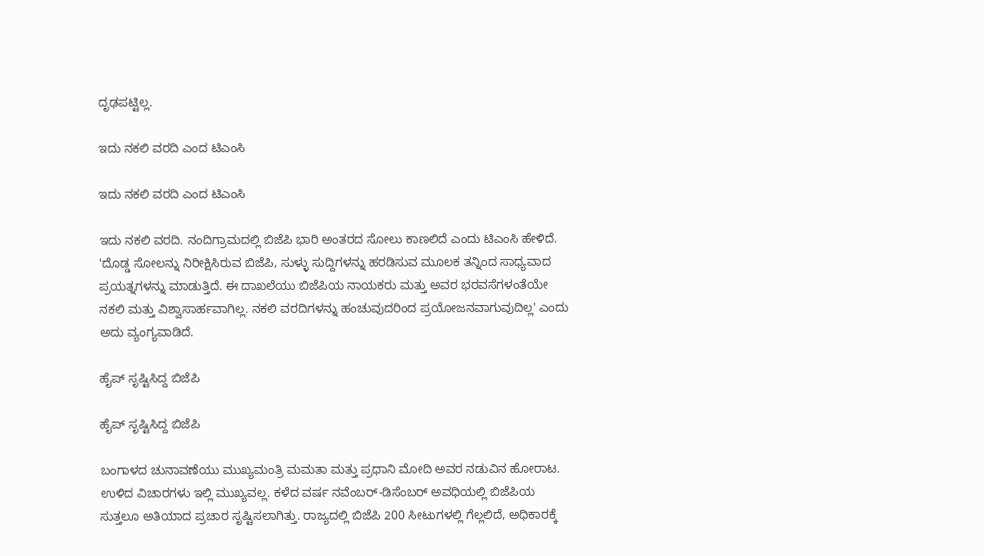ದೃಢಪಟ್ಟಿಲ್ಲ.

ಇದು ನಕಲಿ ವರದಿ ಎಂದ ಟಿಎಂಸಿ

ಇದು ನಕಲಿ ವರದಿ ಎಂದ ಟಿಎಂಸಿ

ಇದು ನಕಲಿ ವರದಿ. ನಂದಿಗ್ರಾಮದಲ್ಲಿ ಬಿಜೆಪಿ ಭಾರಿ ಅಂತರದ ಸೋಲು ಕಾಣಲಿದೆ ಎಂದು ಟಿಎಂಸಿ ಹೇಳಿದೆ. 'ದೊಡ್ಡ ಸೋಲನ್ನು ನಿರೀಕ್ಷಿಸಿರುವ ಬಿಜೆಪಿ, ಸುಳ್ಳು ಸುದ್ದಿಗಳನ್ನು ಹರಡಿಸುವ ಮೂಲಕ ತನ್ನಿಂದ ಸಾಧ್ಯವಾದ ಪ್ರಯತ್ನಗಳನ್ನು ಮಾಡುತ್ತಿದೆ. ಈ ದಾಖಲೆಯು ಬಿಜೆಪಿಯ ನಾಯಕರು ಮತ್ತು ಅವರ ಭರವಸೆಗಳಂತೆಯೇ ನಕಲಿ ಮತ್ತು ವಿಶ್ವಾಸಾರ್ಹವಾಗಿಲ್ಲ. ನಕಲಿ ವರದಿಗಳನ್ನು ಹಂಚುವುದರಿಂದ ಪ್ರಯೋಜನವಾಗುವುದಿಲ್ಲ' ಎಂದು ಅದು ವ್ಯಂಗ್ಯವಾಡಿದೆ.

ಹೈಪ್ ಸೃಷ್ಟಿಸಿದ್ದ ಬಿಜೆಪಿ

ಹೈಪ್ ಸೃಷ್ಟಿಸಿದ್ದ ಬಿಜೆಪಿ

ಬಂಗಾಳದ ಚುನಾವಣೆಯು ಮುಖ್ಯಮಂತ್ರಿ ಮಮತಾ ಮತ್ತು ಪ್ರಧಾನಿ ಮೋದಿ ಅವರ ನಡುವಿನ ಹೋರಾಟ. ಉಳಿದ ವಿಚಾರಗಳು ಇಲ್ಲಿ ಮುಖ್ಯವಲ್ಲ. ಕಳೆದ ವರ್ಷ ನವೆಂಬರ್-ಡಿಸೆಂಬರ್ ಅವಧಿಯಲ್ಲಿ ಬಿಜೆಪಿಯ ಸುತ್ತಲೂ ಅತಿಯಾದ ಪ್ರಚಾರ ಸೃಷ್ಟಿಸಲಾಗಿತ್ತು. ರಾಜ್ಯದಲ್ಲಿ ಬಿಜೆಪಿ 200 ಸೀಟುಗಳಲ್ಲಿ ಗೆಲ್ಲಲಿದೆ, ಅಧಿಕಾರಕ್ಕೆ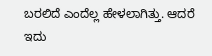ಬರಲಿದೆ ಎಂದೆಲ್ಲ ಹೇಳಲಾಗಿತ್ತು. ಆದರೆ ಇದು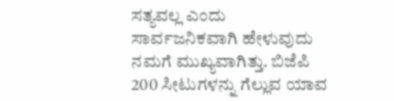ಸತ್ಯವಲ್ಲ ಎಂದು ಸಾರ್ವಜನಿಕವಾಗಿ ಹೇಳುವುದು ನಮಗೆ ಮುಖ್ಯವಾಗಿತ್ತು. ಬಿಜೆಪಿ 200 ಸೀಟುಗಳನ್ನು ಗೆಲ್ಲುವ ಯಾವ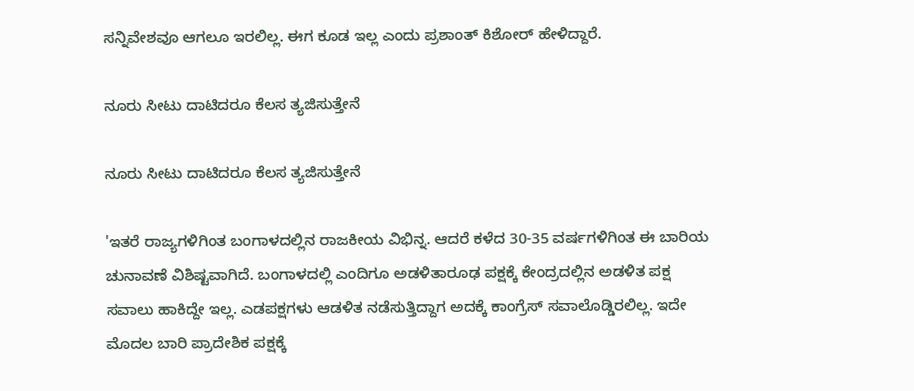ಸನ್ನಿವೇಶವೂ ಆಗಲೂ ಇರಲಿಲ್ಲ. ಈಗ ಕೂಡ ಇಲ್ಲ ಎಂದು ಪ್ರಶಾಂತ್ ಕಿಶೋರ್ ಹೇಳಿದ್ದಾರೆ.

ನೂರು ಸೀಟು ದಾಟಿದರೂ ಕೆಲಸ ತ್ಯಜಿಸುತ್ತೇನೆ

ನೂರು ಸೀಟು ದಾಟಿದರೂ ಕೆಲಸ ತ್ಯಜಿಸುತ್ತೇನೆ

'ಇತರೆ ರಾಜ್ಯಗಳಿಗಿಂತ ಬಂಗಾಳದಲ್ಲಿನ ರಾಜಕೀಯ ವಿಭಿನ್ನ. ಆದರೆ ಕಳೆದ 30-35 ವರ್ಷಗಳಿಗಿಂತ ಈ ಬಾರಿಯ ಚುನಾವಣೆ ವಿಶಿಷ್ಟವಾಗಿದೆ. ಬಂಗಾಳದಲ್ಲಿ ಎಂದಿಗೂ ಅಡಳಿತಾರೂಢ ಪಕ್ಷಕ್ಕೆ ಕೇಂದ್ರದಲ್ಲಿನ ಅಡಳಿತ ಪಕ್ಷ ಸವಾಲು ಹಾಕಿದ್ದೇ ಇಲ್ಲ. ಎಡಪಕ್ಷಗಳು ಆಡಳಿತ ನಡೆಸುತ್ತಿದ್ದಾಗ ಅದಕ್ಕೆ ಕಾಂಗ್ರೆಸ್ ಸವಾಲೊಡ್ಡಿರಲಿಲ್ಲ. ಇದೇ ಮೊದಲ ಬಾರಿ ಪ್ರಾದೇಶಿಕ ಪಕ್ಷಕ್ಕೆ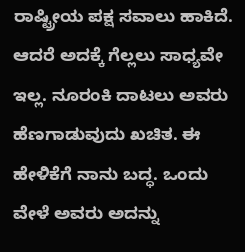ರಾಷ್ಟ್ರೀಯ ಪಕ್ಷ ಸವಾಲು ಹಾಕಿದೆ. ಆದರೆ ಅದಕ್ಕೆ ಗೆಲ್ಲಲು ಸಾಧ್ಯವೇ ಇಲ್ಲ. ನೂರಂಕಿ ದಾಟಲು ಅವರು ಹೆಣಗಾಡುವುದು ಖಚಿತ. ಈ ಹೇಳಿಕೆಗೆ ನಾನು ಬದ್ಧ. ಒಂದು ವೇಳೆ ಅವರು ಅದನ್ನು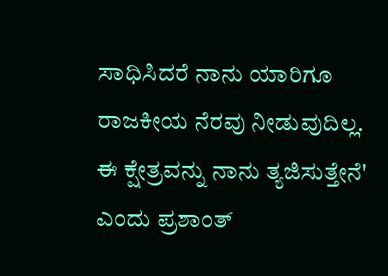ಸಾಧಿಸಿದರೆ ನಾನು ಯಾರಿಗೂ ರಾಜಕೀಯ ನೆರವು ನೀಡುವುದಿಲ್ಲ. ಈ ಕ್ಷೇತ್ರವನ್ನು ನಾನು ತ್ಯಜಿಸುತ್ತೇನೆ' ಎಂದು ಪ್ರಶಾಂತ್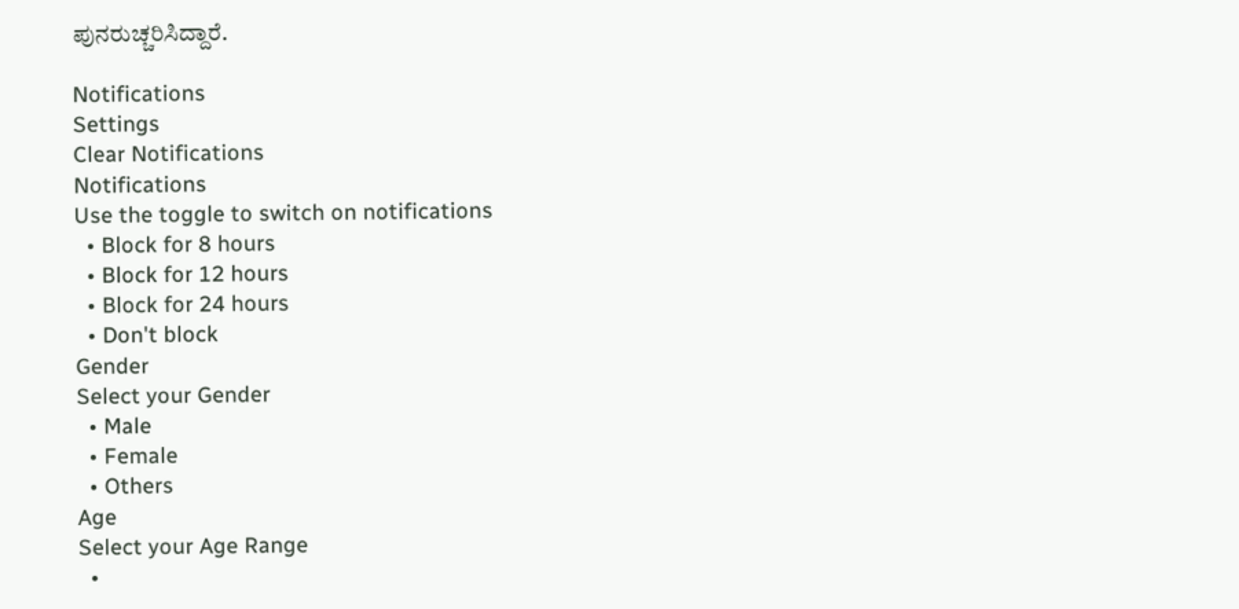ಪುನರುಚ್ಚರಿಸಿದ್ದಾರೆ.

Notifications
Settings
Clear Notifications
Notifications
Use the toggle to switch on notifications
  • Block for 8 hours
  • Block for 12 hours
  • Block for 24 hours
  • Don't block
Gender
Select your Gender
  • Male
  • Female
  • Others
Age
Select your Age Range
  •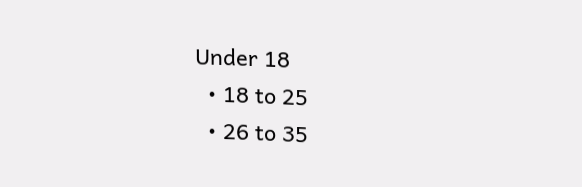Under 18
  • 18 to 25
  • 26 to 35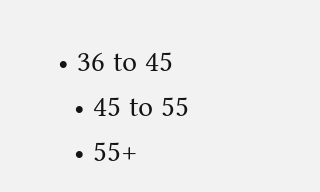• 36 to 45
  • 45 to 55
  • 55+